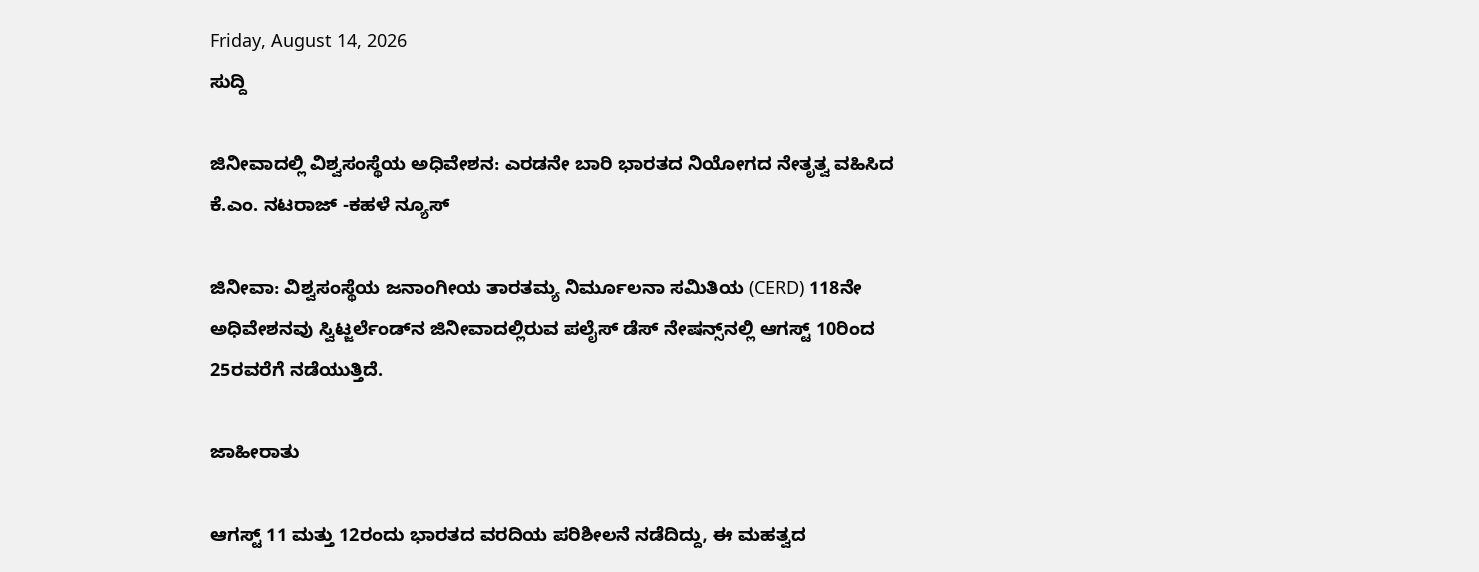Friday, August 14, 2026
ಸುದ್ದಿ

ಜಿನೀವಾದಲ್ಲಿ ವಿಶ್ವಸಂಸ್ಥೆಯ ಅಧಿವೇಶನ: ಎರಡನೇ ಬಾರಿ ಭಾರತದ ನಿಯೋಗದ ನೇತೃತ್ವ ವಹಿಸಿದ ಕೆ.ಎಂ. ನಟರಾಜ್ -ಕಹಳೆ ನ್ಯೂಸ್

ಜಿನೀವಾ: ವಿಶ್ವಸಂಸ್ಥೆಯ ಜನಾಂಗೀಯ ತಾರತಮ್ಯ ನಿರ್ಮೂಲನಾ ಸಮಿತಿಯ (CERD) 118ನೇ ಅಧಿವೇಶನವು ಸ್ವಿಟ್ಜರ್ಲೆಂಡ್‌ನ ಜಿನೀವಾದಲ್ಲಿರುವ ಪಲೈಸ್ ಡೆಸ್ ನೇಷನ್ಸ್‌ನಲ್ಲಿ ಆಗಸ್ಟ್ 10ರಿಂದ 25ರವರೆಗೆ ನಡೆಯುತ್ತಿದೆ.

ಜಾಹೀರಾತು

ಆಗಸ್ಟ್ 11 ಮತ್ತು 12ರಂದು ಭಾರತದ ವರದಿಯ ಪರಿಶೀಲನೆ ನಡೆದಿದ್ದು, ಈ ಮಹತ್ವದ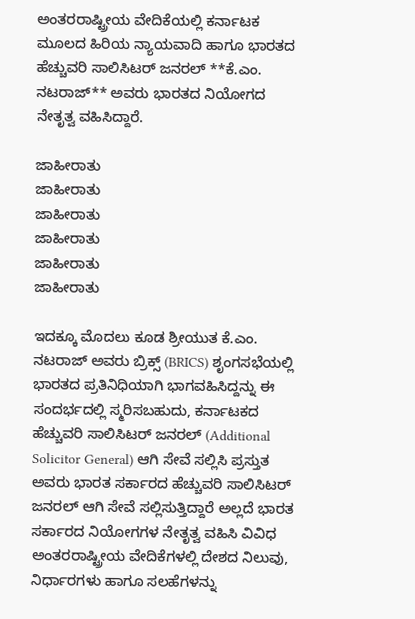ಅಂತರರಾಷ್ಟ್ರೀಯ ವೇದಿಕೆಯಲ್ಲಿ ಕರ್ನಾಟಕ ಮೂಲದ ಹಿರಿಯ ನ್ಯಾಯವಾದಿ ಹಾಗೂ ಭಾರತದ ಹೆಚ್ಚುವರಿ ಸಾಲಿಸಿಟರ್ ಜನರಲ್ **ಕೆ.ಎಂ. ನಟರಾಜ್** ಅವರು ಭಾರತದ ನಿಯೋಗದ ನೇತೃತ್ವ ವಹಿಸಿದ್ದಾರೆ.

ಜಾಹೀರಾತು
ಜಾಹೀರಾತು
ಜಾಹೀರಾತು
ಜಾಹೀರಾತು
ಜಾಹೀರಾತು
ಜಾಹೀರಾತು

ಇದಕ್ಕೂ ಮೊದಲು ಕೂಡ ಶ್ರೀಯುತ ಕೆ.ಎಂ. ನಟರಾಜ್ ಅವರು ಬ್ರಿಕ್ಸ್‌ (BRICS) ಶೃಂಗಸಭೆಯಲ್ಲಿ ಭಾರತದ ಪ್ರತಿನಿಧಿಯಾಗಿ ಭಾಗವಹಿಸಿದ್ದನ್ನು ಈ ಸಂದರ್ಭದಲ್ಲಿ ಸ್ಮರಿಸಬಹುದು, ಕರ್ನಾಟಕದ ಹೆಚ್ಚುವರಿ ಸಾಲಿಸಿಟರ್ ಜನರಲ್ (Additional Solicitor General) ಆಗಿ ಸೇವೆ ಸಲ್ಲಿಸಿ ಪ್ರಸ್ತುತ ಅವರು ಭಾರತ ಸರ್ಕಾರದ ಹೆಚ್ಚುವರಿ ಸಾಲಿಸಿಟರ್ ಜನರಲ್ ಆಗಿ ಸೇವೆ ಸಲ್ಲಿಸುತ್ತಿದ್ದಾರೆ ಅಲ್ಲದೆ ಭಾರತ ಸರ್ಕಾರದ ನಿಯೋಗಗಳ ನೇತೃತ್ವ ವಹಿಸಿ ವಿವಿಧ ಅಂತರರಾಷ್ಟ್ರೀಯ ವೇದಿಕೆಗಳಲ್ಲಿ ದೇಶದ ನಿಲುವು, ನಿರ್ಧಾರಗಳು ಹಾಗೂ ಸಲಹೆಗಳನ್ನು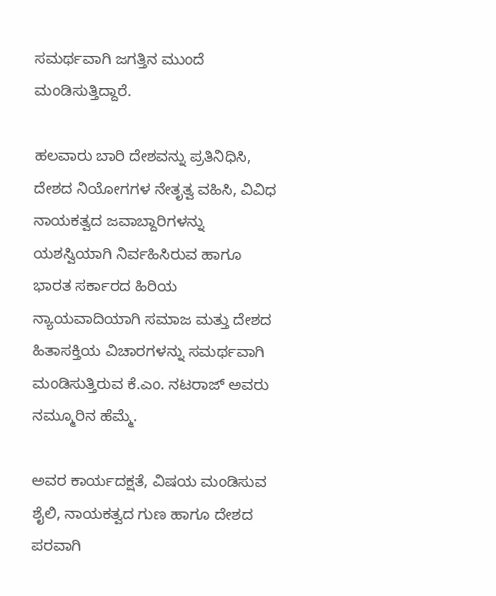ಸಮರ್ಥವಾಗಿ ಜಗತ್ತಿನ ಮುಂದೆ ಮಂಡಿಸುತ್ತಿದ್ದಾರೆ.

ಹಲವಾರು ಬಾರಿ ದೇಶವನ್ನು ಪ್ರತಿನಿಧಿಸಿ, ದೇಶದ ನಿಯೋಗಗಳ ನೇತೃತ್ವ ವಹಿಸಿ, ವಿವಿಧ ನಾಯಕತ್ವದ ಜವಾಬ್ದಾರಿಗಳನ್ನು ಯಶಸ್ವಿಯಾಗಿ ನಿರ್ವಹಿಸಿರುವ ಹಾಗೂ ಭಾರತ ಸರ್ಕಾರದ ಹಿರಿಯ ನ್ಯಾಯವಾದಿಯಾಗಿ ಸಮಾಜ ಮತ್ತು ದೇಶದ ಹಿತಾಸಕ್ತಿಯ ವಿಚಾರಗಳನ್ನು ಸಮರ್ಥವಾಗಿ ಮಂಡಿಸುತ್ತಿರುವ ಕೆ.ಎಂ. ನಟರಾಜ್ ಅವರು ನಮ್ಮೂರಿನ ಹೆಮ್ಮೆ.

ಅವರ ಕಾರ್ಯದಕ್ಷತೆ, ವಿಷಯ ಮಂಡಿಸುವ ಶೈಲಿ, ನಾಯಕತ್ವದ ಗುಣ ಹಾಗೂ ದೇಶದ ಪರವಾಗಿ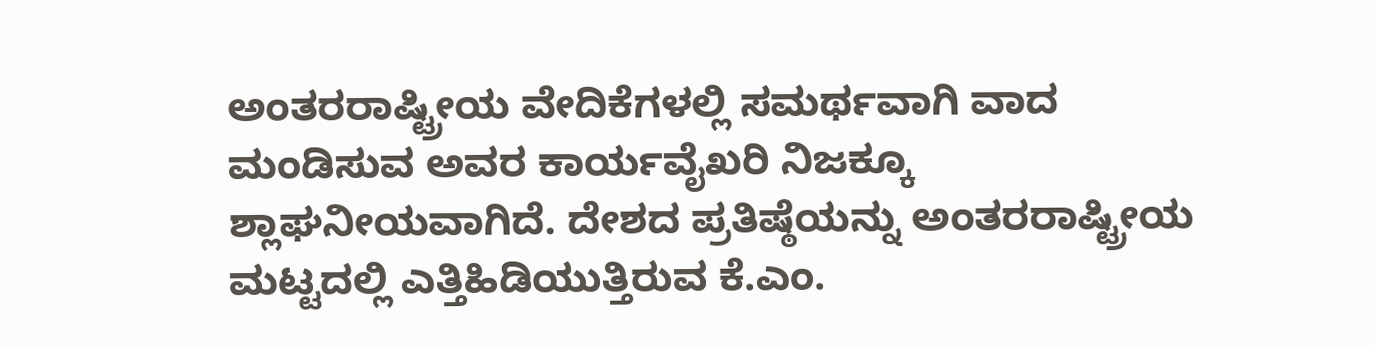ಅಂತರರಾಷ್ಟ್ರೀಯ ವೇದಿಕೆಗಳಲ್ಲಿ ಸಮರ್ಥವಾಗಿ ವಾದ ಮಂಡಿಸುವ ಅವರ ಕಾರ್ಯವೈಖರಿ ನಿಜಕ್ಕೂ ಶ್ಲಾಘನೀಯವಾಗಿದೆ. ದೇಶದ ಪ್ರತಿಷ್ಠೆಯನ್ನು ಅಂತರರಾಷ್ಟ್ರೀಯ ಮಟ್ಟದಲ್ಲಿ ಎತ್ತಿಹಿಡಿಯುತ್ತಿರುವ ಕೆ.ಎಂ.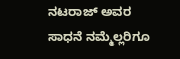ನಟರಾಜ್ ಅವರ ಸಾಧನೆ ನಮ್ಮೆಲ್ಲರಿಗೂ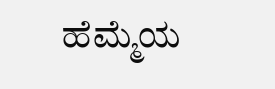ಹೆಮ್ಮೆಯ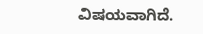ವಿಷಯವಾಗಿದೆ.